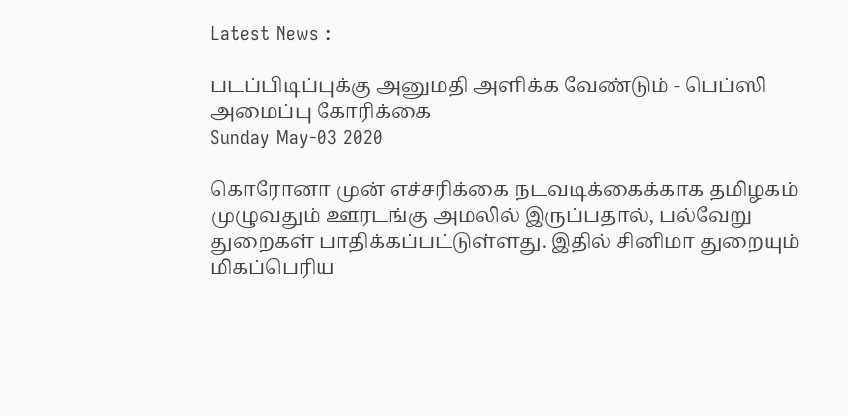Latest News :

படப்பிடிப்புக்கு அனுமதி அளிக்க வேண்டும் - பெப்ஸி அமைப்பு கோரிக்கை
Sunday May-03 2020

கொரோனா முன் எச்சரிக்கை நடவடிக்கைக்காக தமிழகம் முழுவதும் ஊரடங்கு அமலில் இருப்பதால், பல்வேறு துறைகள் பாதிக்கப்பட்டுள்ளது. இதில் சினிமா துறையும் மிகப்பெரிய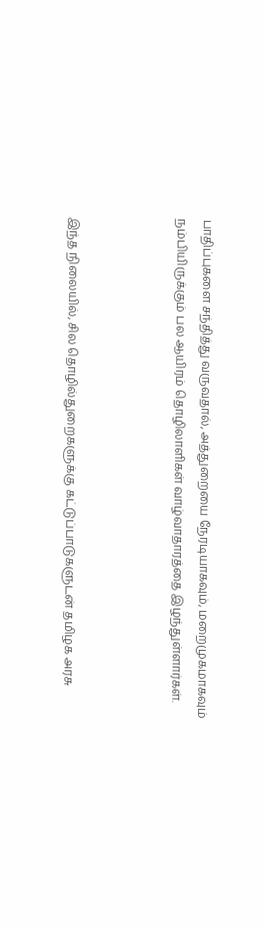பாதிப்புகளை சந்தித்து வருவதால், அத்துறையை நேரடியாகவும், மறைமுகமாகவும் நம்பியிருக்கும் பல ஆயிரம் தொழிலாளிகள் வாழ்வாதாரத்தை இழந்துள்ளார்கள்.



இந்த நிலையில், சில தொழில்துறைகளுக்கு கட்டுப்பாடுகளுடன் தமிழக அரசு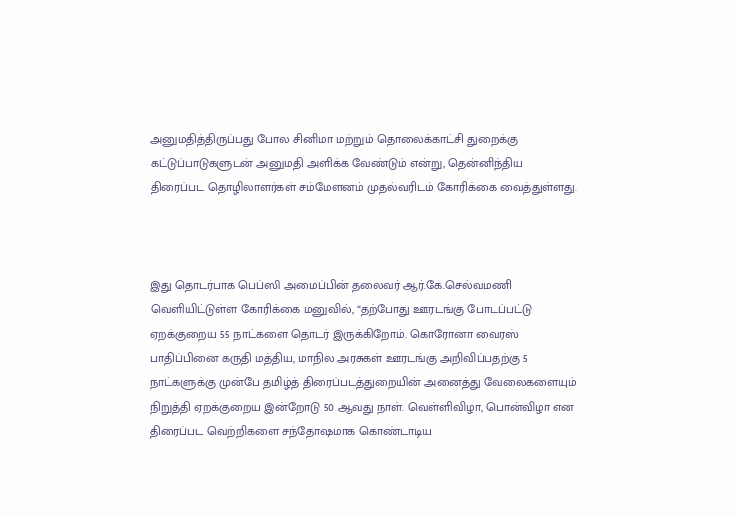அனுமதித்திருப்பது போல சினிமா மற்றும் தொலைக்காட்சி துறைக்கு கட்டுப்பாடுகளுடன் அனுமதி அளிக்க வேண்டும் என்று, தென்னிந்திய திரைப்பட தொழிலாளர்கள் சம்மேளனம் முதல்வரிடம் கோரிக்கை வைத்துள்ளது.



இது தொடர்பாக பெப்ஸி அமைப்பின் தலைவர் ஆர்.கே.செல்வமணி வெளியிட்டுள்ள கோரிக்கை மனுவில், “தற்போது ஊரடங்கு போடப்பட்டு ஏறக்குறைய 55 நாட்களை தொடர் இருக்கிறோம். கொரோனா வைரஸ் பாதிப்பினை கருதி மத்திய, மாநில அரசுகள் ஊரடங்கு அறிவிப்பதற்கு 5 நாட்களுக்கு முன்பே தமிழ்த் திரைப்படத்துறையின் அனைத்து வேலைகளையும் நிறுத்தி ஏறக்குறைய இன்றோடு 50 ஆவது நாள். வெள்ளிவிழா, பொன்விழா என திரைப்பட வெற்றிகளை சந்தோஷமாக கொண்டாடிய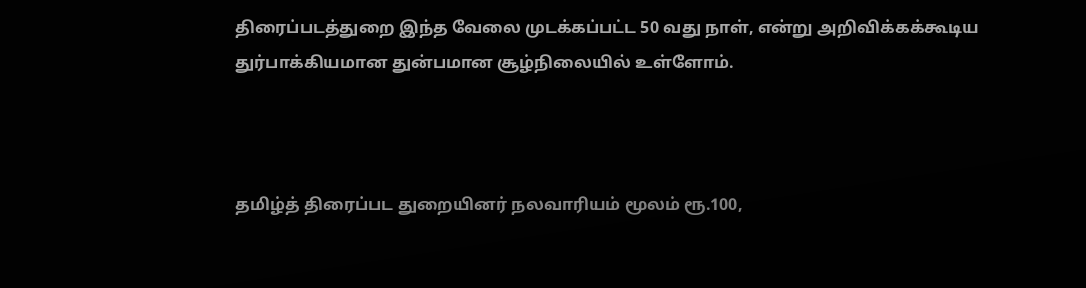திரைப்படத்துறை இந்த வேலை முடக்கப்பட்ட 50 வது நாள், என்று அறிவிக்கக்கூடிய துர்பாக்கியமான துன்பமான சூழ்நிலையில் உள்ளோம்.



தமிழ்த் திரைப்பட துறையினர் நலவாரியம் மூலம் ரூ.100,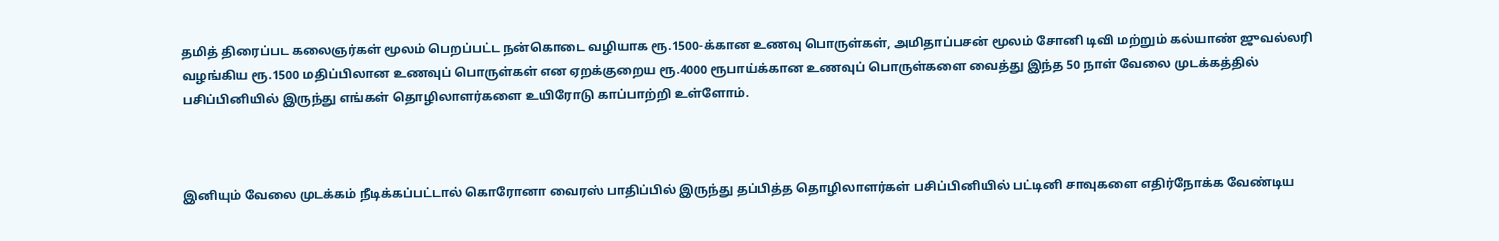தமித் திரைப்பட கலைஞர்கள் மூலம் பெறப்பட்ட நன்கொடை வழியாக ரூ.1500-க்கான உணவு பொருள்கள், அமிதாப்பசன் மூலம் சோனி டிவி மற்றும் கல்யாண் ஜுவல்லரி வழங்கிய ரூ.1500 மதிப்பிலான உணவுப் பொருள்கள் என ஏறக்குறைய ரூ.4000 ரூபாய்க்கான உணவுப் பொருள்களை வைத்து இந்த 50 நாள் வேலை முடக்கத்தில் பசிப்பினியில் இருந்து எங்கள் தொழிலாளர்களை உயிரோடு காப்பாற்றி உள்ளோம்.



இனியும் வேலை முடக்கம் நீடிக்கப்பட்டால் கொரோனா வைரஸ் பாதிப்பில் இருந்து தப்பித்த தொழிலாளர்கள் பசிப்பினியில் பட்டினி சாவுகளை எதிர்நோக்க வேண்டிய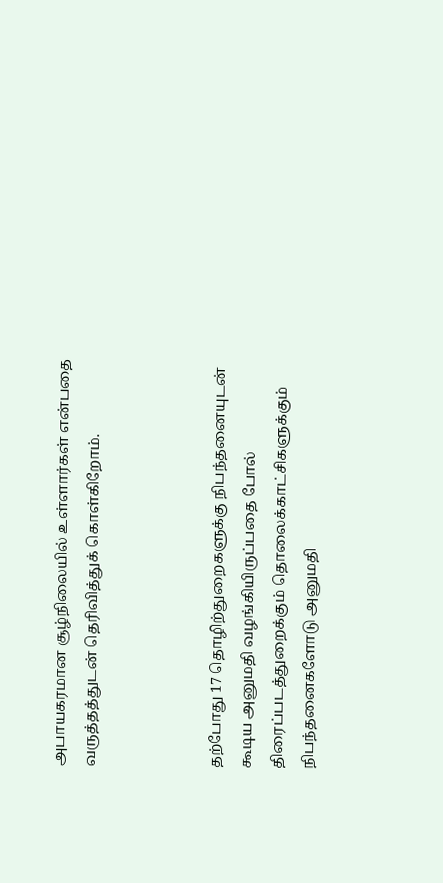அபாயகரமான சூழ்நிலையில் உள்ளார்கள் என்பதை வருத்தத்துடன் தெரிவித்துக் கொள்கிறோம்.



தற்போது 17 தொழிற்துறைகளுக்கு நிபந்தனையுடன் கூடிய அனுமதி வழங்கியிருப்பதை போல் திரைப்படத்துறைக்கும் தொலைக்காட்சிகளுக்கும் நிபந்தனைகளோடு அனுமதி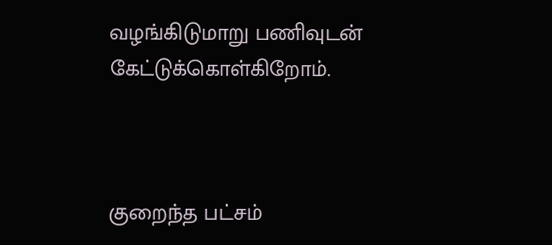வழங்கிடுமாறு பணிவுடன் கேட்டுக்கொள்கிறோம்.



குறைந்த பட்சம்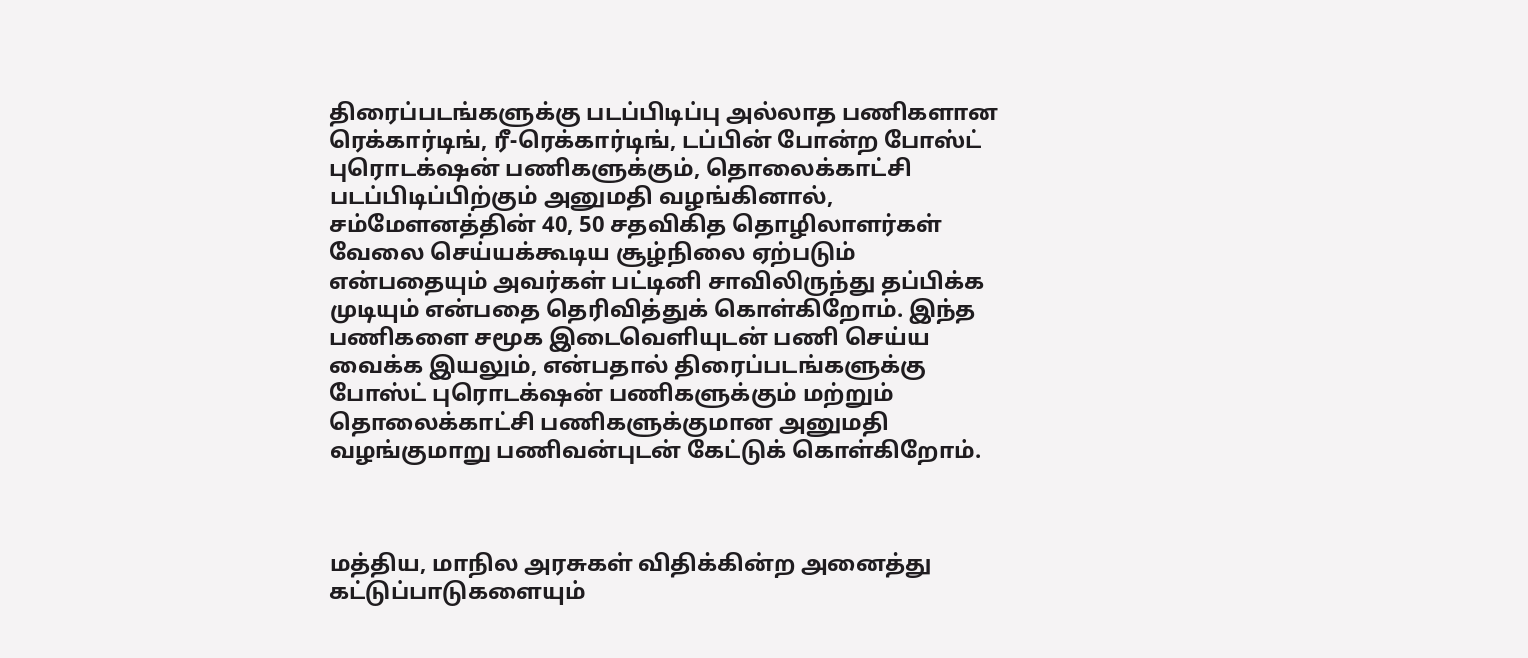திரைப்படங்களுக்கு படப்பிடிப்பு அல்லாத பணிகளான ரெக்கார்டிங், ரீ-ரெக்கார்டிங், டப்பின் போன்ற போஸ்ட் புரொடக்‌ஷன் பணிகளுக்கும், தொலைக்காட்சி படப்பிடிப்பிற்கும் அனுமதி வழங்கினால், சம்மேளனத்தின் 40, 50 சதவிகித தொழிலாளர்கள் வேலை செய்யக்கூடிய சூழ்நிலை ஏற்படும் என்பதையும் அவர்கள் பட்டினி சாவிலிருந்து தப்பிக்க முடியும் என்பதை தெரிவித்துக் கொள்கிறோம். இந்த பணிகளை சமூக இடைவெளியுடன் பணி செய்ய வைக்க இயலும், என்பதால் திரைப்படங்களுக்கு போஸ்ட் புரொடக்‌ஷன் பணிகளுக்கும் மற்றும் தொலைக்காட்சி பணிகளுக்குமான அனுமதி வழங்குமாறு பணிவன்புடன் கேட்டுக் கொள்கிறோம்.



மத்திய, மாநில அரசுகள் விதிக்கின்ற அனைத்து கட்டுப்பாடுகளையும்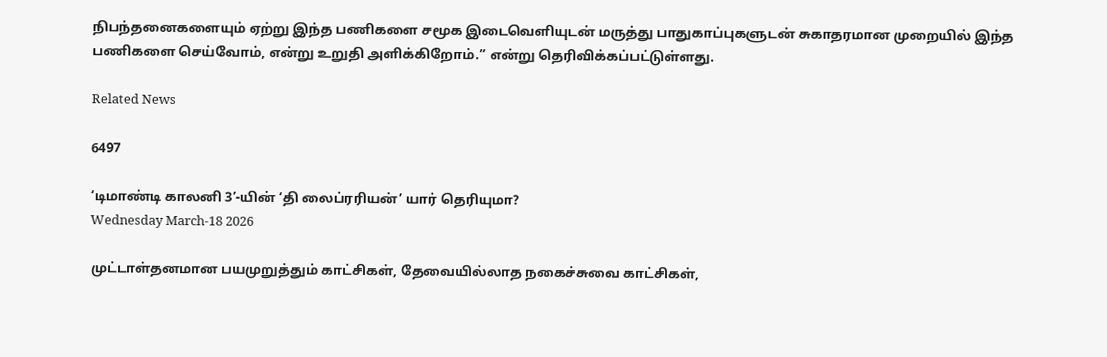நிபந்தனைகளையும் ஏற்று இந்த பணிகளை சமூக இடைவெளியுடன் மருத்து பாதுகாப்புகளுடன் சுகாதரமான முறையில் இந்த பணிகளை செய்வோம், என்று உறுதி அளிக்கிறோம்.” என்று தெரிவிக்கப்பட்டுள்ளது.

Related News

6497

‘டிமாண்டி காலனி 3’-யின் ‘தி லைப்ரரியன்’ யார் தெரியுமா?
Wednesday March-18 2026

முட்டாள்தனமான பயமுறுத்தும் காட்சிகள், தேவையில்லாத நகைச்சுவை காட்சிகள்,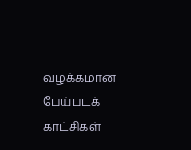வழக்கமான பேய்படக் காட்சிகள்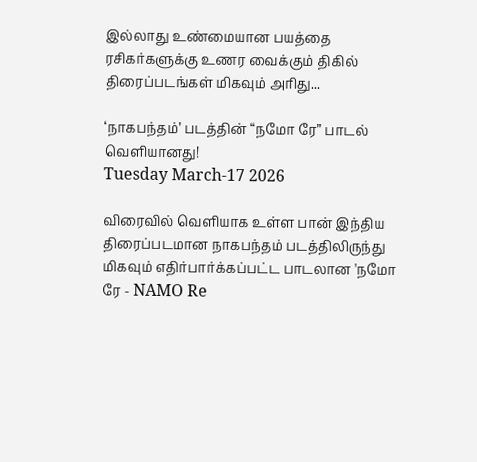இல்லாது உண்மையான பயத்தை ரசிகர்களுக்கு உணர வைக்கும் திகில் திரைப்படங்கள் மிகவும் அரிது...

‘நாகபந்தம்’ படத்தின் “நமோ ரே” பாடல் வெளியானது!
Tuesday March-17 2026

விரைவில் வெளியாக உள்ள பான் இந்திய திரைப்படமான நாகபந்தம் படத்திலிருந்து மிகவும் எதிர்பார்க்கப்பட்ட பாடலான 'நமோ ரே - NAMO Re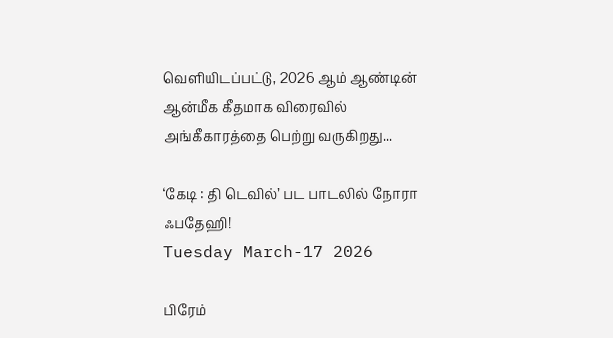வெளியிடப்பட்டு, 2026 ஆம் ஆண்டின் ஆன்மீக கீதமாக விரைவில் அங்கீகாரத்தை பெற்று வருகிறது...

‘கேடி : தி டெவில்’ பட பாடலில் நோரா ஃபதேஹி!
Tuesday March-17 2026

பிரேம்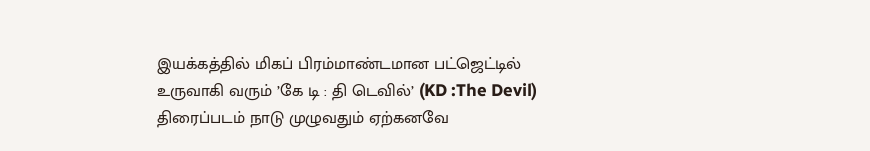இயக்கத்தில் மிகப் பிரம்மாண்டமான பட்ஜெட்டில் உருவாகி வரும் ’கே டி : தி டெவில்’ (KD :The Devil) திரைப்படம் நாடு முழுவதும் ஏற்கனவே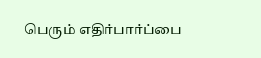பெரும் எதிர்பார்ப்பை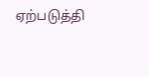ஏற்படுத்தி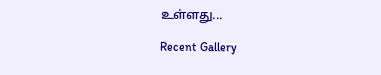உள்ளது...

Recent Gallery